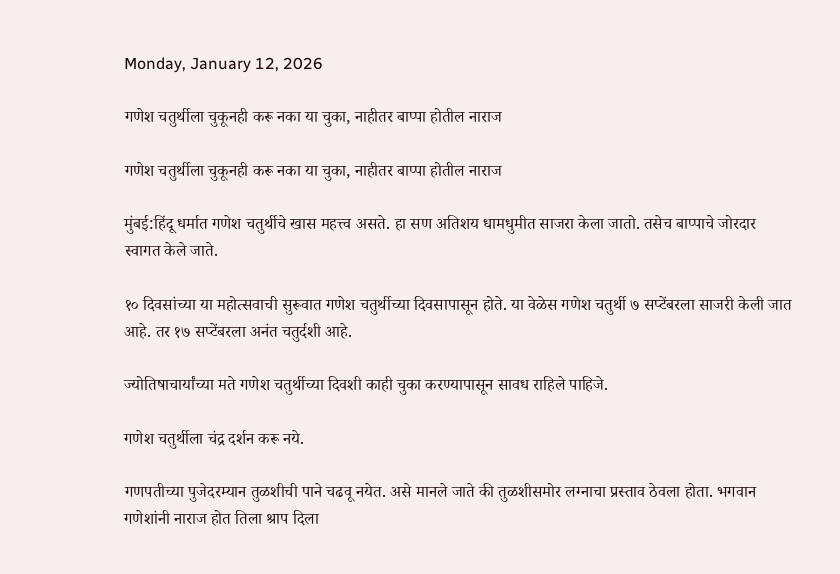Monday, January 12, 2026

गणेश चतुर्थीला चुकूनही करू नका या चुका, नाहीतर बाप्पा होतील नाराज

गणेश चतुर्थीला चुकूनही करू नका या चुका, नाहीतर बाप्पा होतील नाराज

मुंबई:हिंदू धर्मात गणेश चतुर्थीचे खास महत्त्व असते. हा सण अतिशय धामधुमीत साजरा केला जातो. तसेच बाप्पाचे जोरदार स्वागत केले जाते.

१० दिवसांच्या या महोत्सवाची सुरूवात गणेश चतुर्थीच्या दिवसापासून होते. या वेळेस गणेश चतुर्थी ७ सप्टेंबरला साजरी केली जात आहे. तर १७ सप्टेंबरला अनंत चतुर्दशी आहे.

ज्योतिषाचार्यांच्या मते गणेश चतुर्थीच्या दिवशी काही चुका करण्यापासून सावध राहिले पाहिजे.

गणेश चतुर्थीला चंद्र दर्शन करू नये.

गणपतीच्या पुजेदरम्यान तुळशीची पाने चढवू नयेत. असे मानले जाते की तुळशीसमोर लग्नाचा प्रस्ताव ठेवला होता. भगवान गणेशांनी नाराज होत तिला श्राप दिला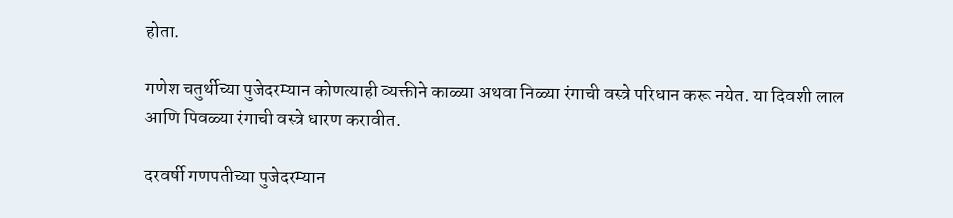होता.

गणेश चतुर्थीच्या पुजेदरम्यान कोणत्याही व्यक्तीने काळ्या अथवा निळ्या रंगाची वस्त्रे परिधान करू नयेत. या दिवशी लाल आणि पिवळ्या रंगाची वस्त्रे धारण करावीत.

दरवर्षी गणपतीच्या पुजेदरम्यान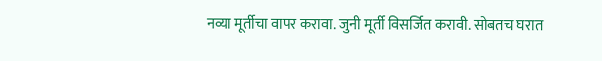नव्या मूर्तीचा वापर करावा. जुनी मूर्ती विसर्जित करावी. सोबतच घरात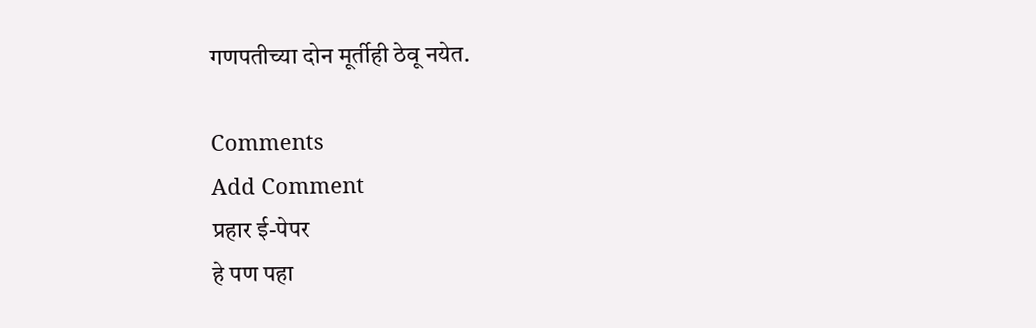गणपतीच्या दोन मूर्तीही ठेवू नयेत.

Comments
Add Comment
प्रहार ई-पेपर
हे पण पहा